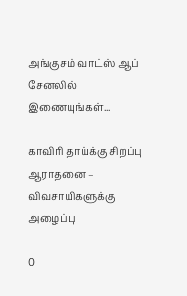அங்குசம் வாட்ஸ் ஆப் சேனலில் இணையுங்கள்...

காவிரி தாய்க்கு சிறப்பு ஆராதனை – விவசாயிகளுக்கு அழைப்பு

0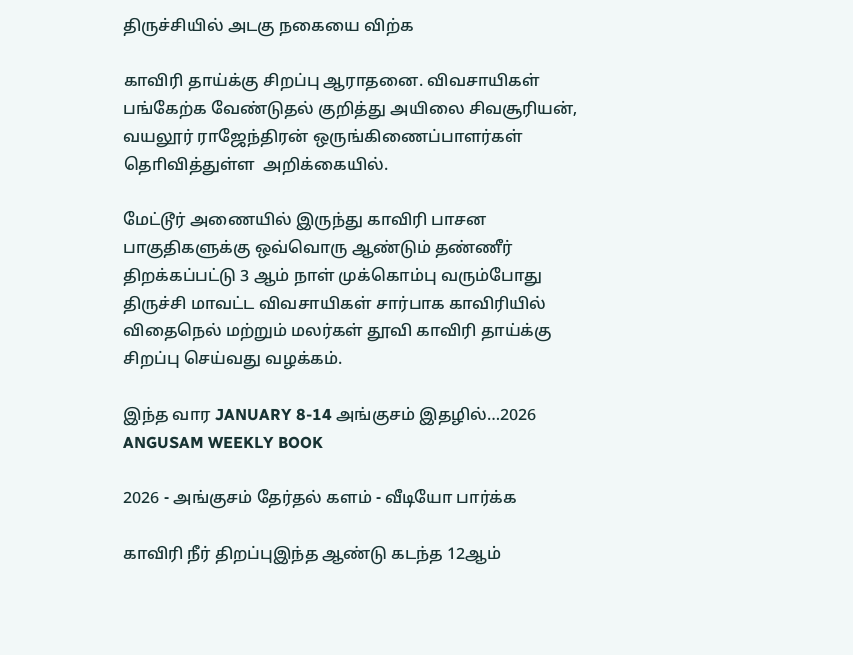திருச்சியில் அடகு நகையை விற்க

காவிரி தாய்க்கு சிறப்பு ஆராதனை. விவசாயிகள் பங்கேற்க வேண்டுதல் குறித்து அயிலை சிவசூரியன், வயலூர் ராஜேந்திரன் ஒருங்கிணைப்பாளர்கள் தொிவித்துள்ள  அறிக்கையில்.

மேட்டூர் அணையில் இருந்து காவிரி பாசன பாகுதிகளுக்கு ஒவ்வொரு ஆண்டும் தண்ணீர் திறக்கப்பட்டு 3 ஆம் நாள் முக்கொம்பு வரும்போது திருச்சி மாவட்ட விவசாயிகள் சார்பாக காவிரியில் விதைநெல் மற்றும் மலர்கள் தூவி காவிரி தாய்க்கு சிறப்பு செய்வது வழக்கம்.

இந்த வார JANUARY 8-14 அங்குசம் இதழில்…2026 ANGUSAM WEEKLY BOOK

2026 - அங்குசம் தேர்தல் களம் - வீடியோ பார்க்க

காவிரி நீர் திறப்புஇந்த ஆண்டு கடந்த 12ஆம்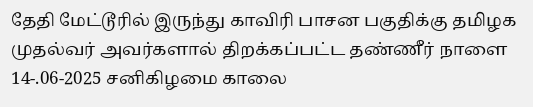தேதி மேட்டூரில் இருந்து காவிரி பாசன பகுதிக்கு தமிழக முதல்வர் அவர்களால் திறக்கப்பட்ட தண்ணீர் நாளை 14-.06-2025 சனிகிழமை காலை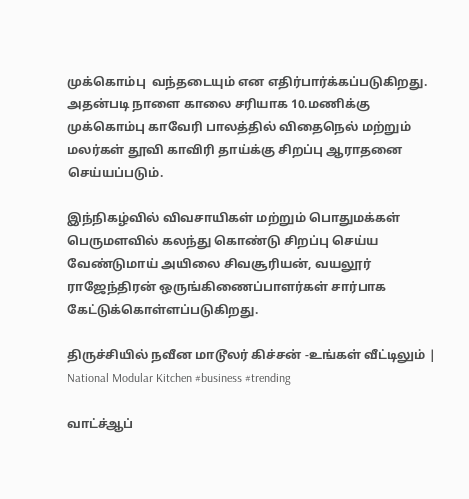முக்கொம்பு  வந்தடையும் என எதிர்பார்க்கப்படுகிறது. அதன்படி நாளை காலை சரியாக 10.மணிக்கு முக்கொம்பு காவேரி பாலத்தில் விதைநெல் மற்றும் மலர்கள் தூவி காவிரி தாய்க்கு சிறப்பு ஆராதனை செய்யப்படும்.

இந்நிகழ்வில் விவசாயிகள் மற்றும் பொதுமக்கள் பெருமளவில் கலந்து கொண்டு சிறப்பு செய்ய வேண்டுமாய் அயிலை சிவசூரியன், வயலூர் ராஜேந்திரன் ஒருங்கிணைப்பாளர்கள் சார்பாக கேட்டுக்கொள்ளப்படுகிறது.

திருச்சியில் நவீன மாடூலர் கிச்சன் -உங்கள் வீட்டிலும் | National Modular Kitchen #business #trending

வாட்ச்ஆப்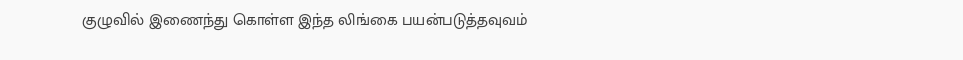குழுவில் இணைந்து கொள்ள இந்த லிங்கை பயன்படுத்தவுவம்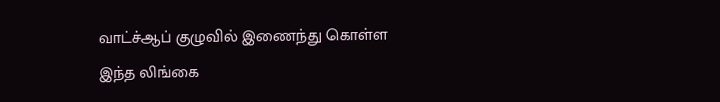வாட்ச்ஆப் குழுவில் இணைந்து கொள்ள இந்த லிங்கை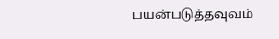பயன்படுத்தவுவம்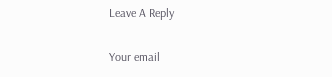Leave A Reply

Your email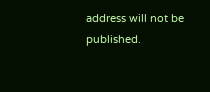address will not be published.